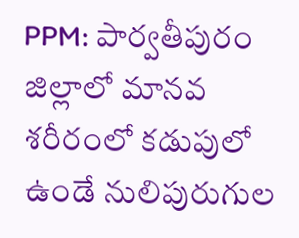PPM: పార్వతీపురం జిల్లాలో మానవ శరీరంలో కడుపులో ఉండే నులిపురుగుల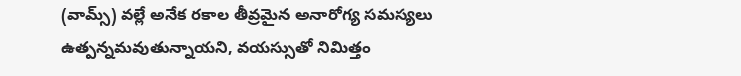(వామ్స్) వల్లే అనేక రకాల తీవ్రమైన అనారోగ్య సమస్యలు ఉత్పన్నమవుతున్నాయని, వయస్సుతో నిమిత్తం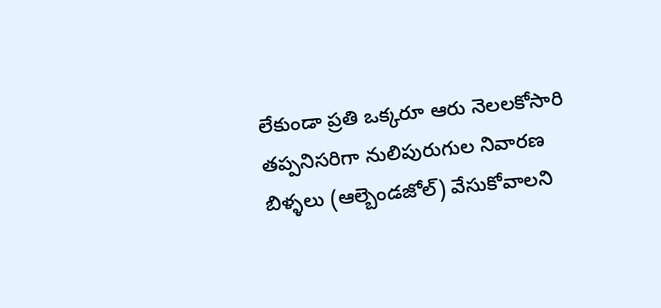లేకుండా ప్రతి ఒక్కరూ ఆరు నెలలకోసారి తప్పనిసరిగా నులిపురుగుల నివారణ బిళ్ళలు (ఆల్బెండజోల్) వేసుకోవాలని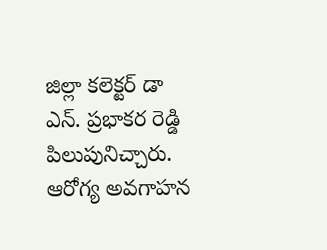జిల్లా కలెక్టర్ డా ఎన్. ప్రభాకర రెడ్డి పిలుపునిచ్చారు. ఆరోగ్య అవగాహన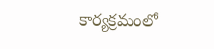కార్యక్రమంలో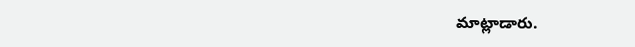మాట్లాడారు.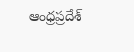ఆంధ్రప్రదేశ్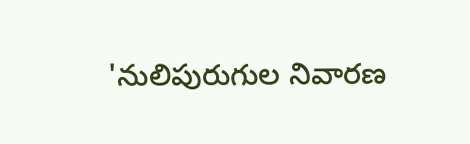'నులిపురుగుల నివారణ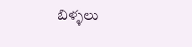బిళ్ళలు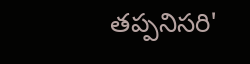తప్పనిసరి'